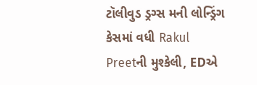ટૉલીવુડ ડ્રગ્સ મની લોન્ડ્રિંગ કેસમાં વધી Rakul Preetની મુશ્કેલી, EDએ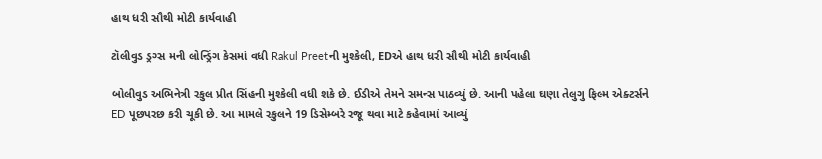હાથ ધરી સૌથી મોટી કાર્યવાહી

ટૉલીવુડ ડ્રગ્સ મની લોન્ડ્રિંગ કેસમાં વધી Rakul Preetની મુશ્કેલી, EDએ હાથ ધરી સૌથી મોટી કાર્યવાહી

બોલીવુડ અભિનેત્રી રકુલ પ્રીત સિંહની મુશ્કેલી વધી શકે છે. ઈડીએ તેમને સમન્સ પાઠવ્યું છે. આની પહેલા ઘણા તેલુગુ ફિલ્મ એક્ટર્સને ED પૂછપરછ કરી ચૂકી છે. આ મામલે રકુલને 19 ડિસેમ્બરે રજૂ થવા માટે કહેવામાં આવ્યું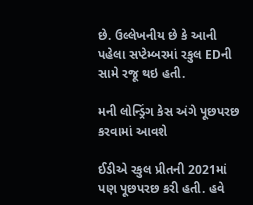છે. ઉલ્લેખનીય છે કે આની પહેલા સપ્ટેમ્બરમાં રકુલ EDની સામે રજૂ થઇ હતી.

મની લોન્ડ્રિંગ કેસ અંગે પૂછપરછ કરવામાં આવશે

ઈડીએ રકુલ પ્રીતની 2021માં પણ પૂછપરછ કરી હતી. હવે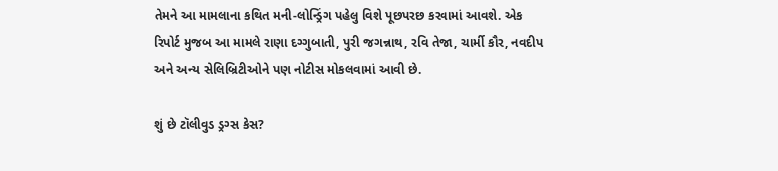તેમને આ મામલાના કથિત મની-લોન્ડ્રિંગ પહેલુ વિશે પૂછપરછ કરવામાં આવશે. એક રિપોર્ટ મુજબ આ મામલે રાણા દગ્ગુબાતી, પુરી જગન્નાથ, રવિ તેજા, ચાર્મી કૌર, નવદીપ અને અન્ય સેલિબ્રિટીઓને પણ નોટીસ મોકલવામાં આવી છે.

શું છે ટૉલીવુડ ડ્રગ્સ કેસ?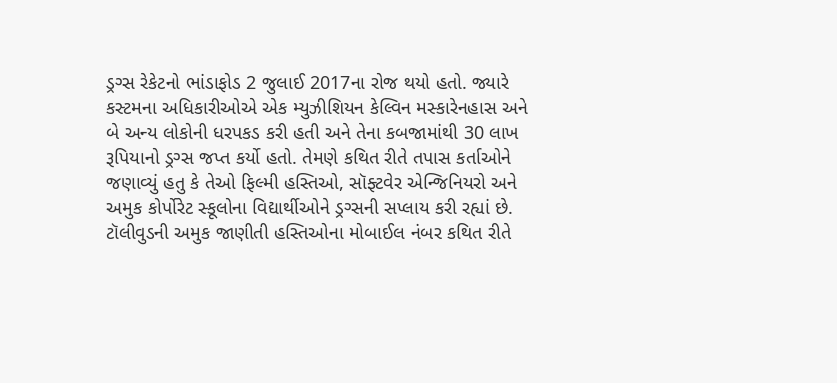ડ્રગ્સ રેકેટનો ભાંડાફોડ 2 જુલાઈ 2017ના રોજ થયો હતો. જ્યારે કસ્ટમના અધિકારીઓએ એક મ્યુઝીશિયન કેલ્વિન મસ્કારેનહાસ અને બે અન્ય લોકોની ધરપકડ કરી હતી અને તેના કબજામાંથી 30 લાખ રૂપિયાનો ડ્રગ્સ જપ્ત કર્યો હતો. તેમણે કથિત રીતે તપાસ કર્તાઓને જણાવ્યું હતુ કે તેઓ ફિલ્મી હસ્તિઓ, સૉફ્ટવેર એન્જિનિયરો અને અમુક કોર્પોરેટ સ્કૂલોના વિદ્યાર્થીઓને ડ્રગ્સની સપ્લાય કરી રહ્યાં છે. ટૉલીવુડની અમુક જાણીતી હસ્તિઓના મોબાઈલ નંબર કથિત રીતે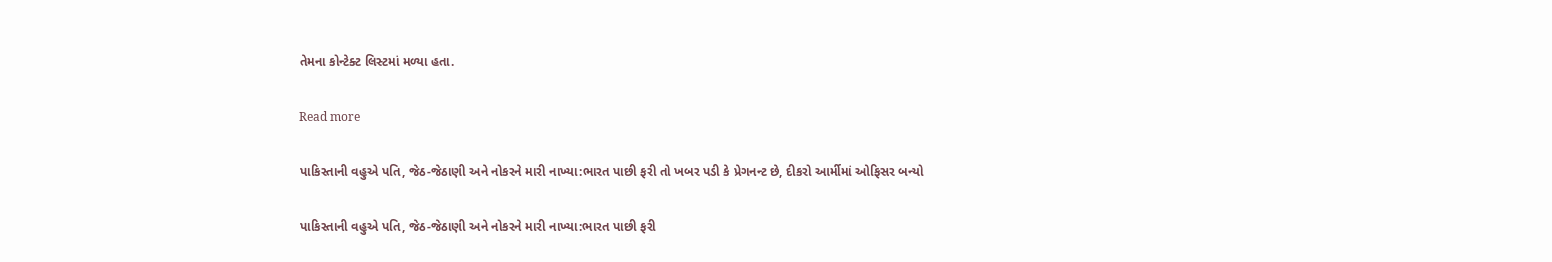તેમના કોન્ટેક્ટ લિસ્ટમાં મળ્યા હતા.

Read more

પાકિસ્તાની વહુએ પતિ, જેઠ-જેઠાણી અને નોકરને મારી નાખ્યા:ભારત પાછી ફરી તો ખબર પડી કે પ્રેગનન્ટ છે, દીકરો આર્મીમાં ઓફિસર બન્યો

પાકિસ્તાની વહુએ પતિ, જેઠ-જેઠાણી અને નોકરને મારી નાખ્યા:ભારત પાછી ફરી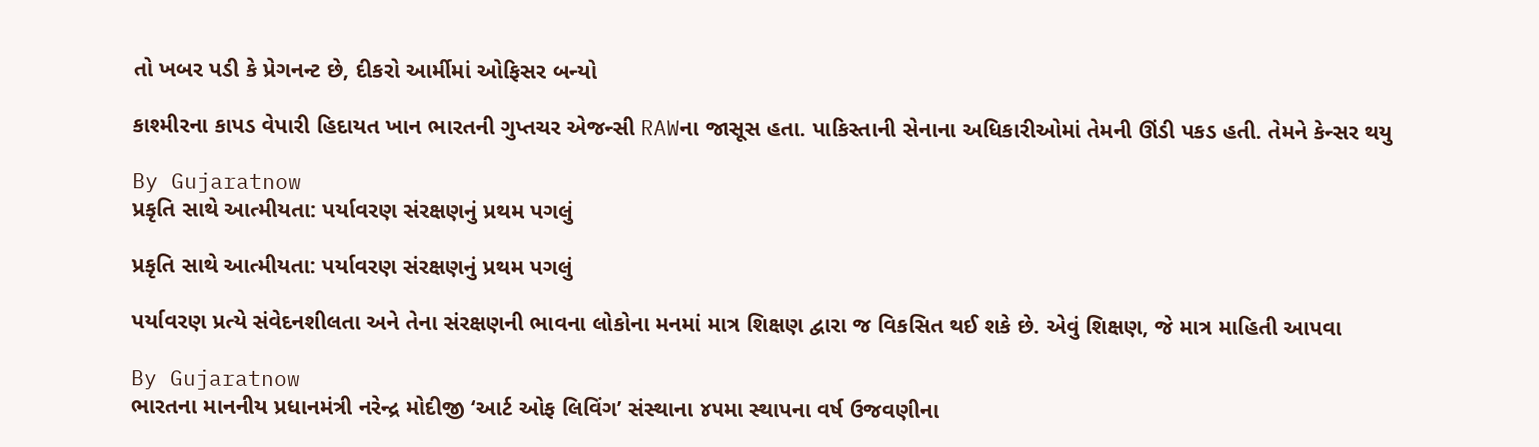તો ખબર પડી કે પ્રેગનન્ટ છે, દીકરો આર્મીમાં ઓફિસર બન્યો

કાશ્મીરના કાપડ વેપારી હિદાયત ખાન ભારતની ગુપ્તચર એજન્સી RAWના જાસૂસ હતા. પાકિસ્તાની સેનાના અધિકારીઓમાં તેમની ઊંડી પકડ હતી. તેમને કેન્સર થયુ

By Gujaratnow
પ્રકૃતિ સાથે આત્મીયતા: પર્યાવરણ સંરક્ષણનું પ્રથમ પગલું

પ્રકૃતિ સાથે આત્મીયતા: પર્યાવરણ સંરક્ષણનું પ્રથમ પગલું

પર્યાવરણ પ્રત્યે સંવેદનશીલતા અને તેના સંરક્ષણની ભાવના લોકોના મનમાં માત્ર શિક્ષણ દ્વારા જ વિકસિત થઈ શકે છે. એવું શિક્ષણ, જે માત્ર માહિતી આપવા

By Gujaratnow
ભારતના માનનીય પ્રધાનમંત્રી નરેન્દ્ર મોદીજી ‘આર્ટ ઓફ લિવિંગ’ સંસ્થાના ૪૫મા સ્થાપના વર્ષ ઉજવણીના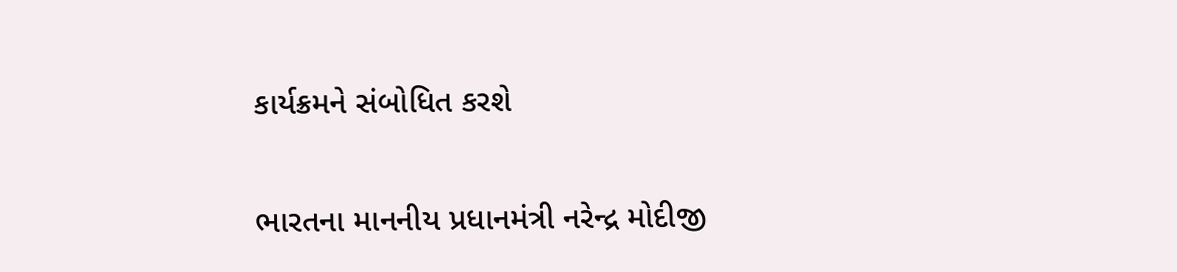કાર્યક્રમને સંબોધિત કરશે

ભારતના માનનીય પ્રધાનમંત્રી નરેન્દ્ર મોદીજી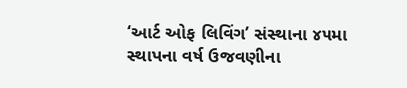‘આર્ટ ઓફ લિવિંગ’ સંસ્થાના ૪૫મા સ્થાપના વર્ષ ઉજવણીના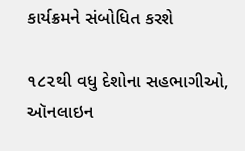કાર્યક્રમને સંબોધિત કરશે

૧૮૨થી વધુ દેશોના સહભાગીઓ, ઑનલાઇન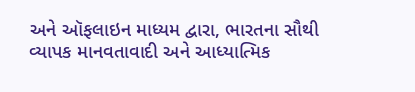અને ઑફલાઇન માધ્યમ દ્વારા, ભારતના સૌથી વ્યાપક માનવતાવાદી અને આધ્યાત્મિક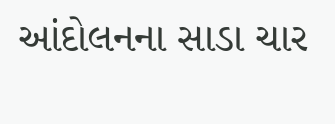આંદોલનના સાડા ચાર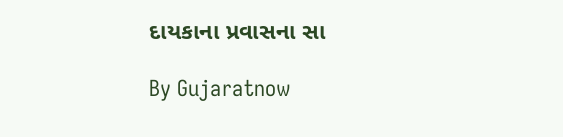દાયકાના પ્રવાસના સા

By Gujaratnow